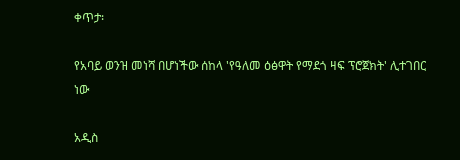ቀጥታ፡

የአባይ ወንዝ መነሻ በሆነችው ሰከላ 'የዓለመ ዕፅዋት የማደጎ ዛፍ ፕሮጀክት' ሊተገበር ነው

አዲስ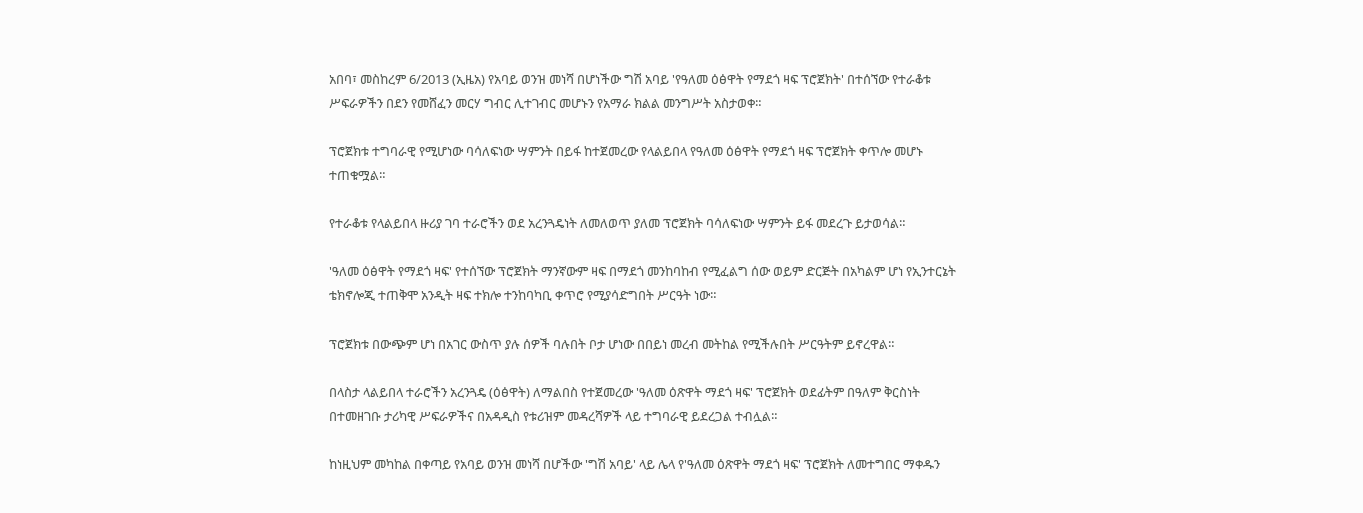አበባ፣ መስከረም 6/2013 (ኢዜአ) የአባይ ወንዝ መነሻ በሆነችው ግሽ አባይ 'የዓለመ ዕፅዋት የማደጎ ዛፍ ፕሮጀክት' በተሰኘው የተራቆቱ ሥፍራዎችን በደን የመሸፈን መርሃ ግብር ሊተገብር መሆኑን የአማራ ክልል መንግሥት አስታወቀ።

ፕሮጀክቱ ተግባራዊ የሚሆነው ባሳለፍነው ሣምንት በይፋ ከተጀመረው የላልይበላ የዓለመ ዕፅዋት የማደጎ ዛፍ ፕሮጀክት ቀጥሎ መሆኑ ተጠቁሟል።

የተራቆቱ የላልይበላ ዙሪያ ገባ ተራሮችን ወደ አረንጓዴነት ለመለወጥ ያለመ ፕሮጀክት ባሳለፍነው ሣምንት ይፋ መደረጉ ይታወሳል።

'ዓለመ ዕፅዋት የማደጎ ዛፍ' የተሰኘው ፕሮጀክት ማንኛውም ዛፍ በማደጎ መንከባከብ የሚፈልግ ሰው ወይም ድርጅት በአካልም ሆነ የኢንተርኔት ቴክኖሎጂ ተጠቅሞ አንዲት ዛፍ ተክሎ ተንከባካቢ ቀጥሮ የሚያሳድግበት ሥርዓት ነው።

ፕሮጀክቱ በውጭም ሆነ በአገር ውስጥ ያሉ ሰዎች ባሉበት ቦታ ሆነው በበይነ መረብ መትከል የሚችሉበት ሥርዓትም ይኖረዋል።

በላስታ ላልይበላ ተራሮችን አረንጓዴ (ዕፅዋት) ለማልበስ የተጀመረው 'ዓለመ ዕጽዋት ማደጎ ዛፍ' ፕሮጀክት ወደፊትም በዓለም ቅርስነት በተመዘገቡ ታሪካዊ ሥፍራዎችና በአዳዲስ የቱሪዝም መዳረሻዎች ላይ ተግባራዊ ይደረጋል ተብሏል።

ከነዚህም መካከል በቀጣይ የአባይ ወንዝ መነሻ በሆችው 'ግሽ አባይ' ላይ ሌላ የ'ዓለመ ዕጽዋት ማደጎ ዛፍ' ፕሮጀክት ለመተግበር ማቀዱን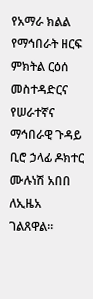የአማራ ክልል የማኅበራት ዘርፍ ምክትል ርዕሰ መስተዳድርና የሠራተኛና ማኅበራዊ ጉዳይ ቢሮ ኃላፊ ዶክተር ሙሉነሽ አበበ ለኢዜአ ገልጸዋል።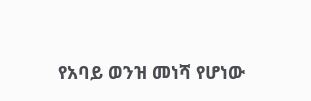የአባይ ወንዝ መነሻ የሆነው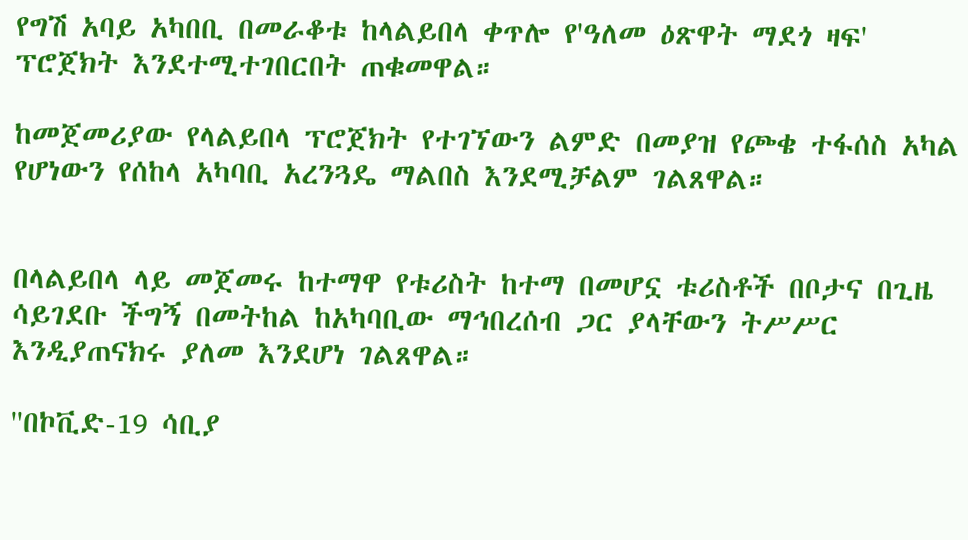የግሽ አባይ አካበቢ በመራቆቱ ከላልይበላ ቀጥሎ የ'ዓለመ ዕጽዋት ማደጎ ዛፍ' ፕሮጀክት እንደተሚተገበርበት ጠቁመዋል።

ከመጀመሪያው የላልይበላ ፕሮጀክት የተገኘውን ልምድ በመያዝ የጮቄ ተፋሰስ አካል የሆነውን የሰከላ አካባቢ አረንጓዴ ማልበስ እንደሚቻልም ገልጸዋል።


በላልይበላ ላይ መጀመሩ ከተማዋ የቱሪስት ከተማ በመሆኗ ቱሪስቶች በቦታና በጊዜ ሳይገደቡ ችግኝ በመትከል ከአካባቢው ማኅበረሰብ ጋር ያላቸውን ትሥሥር እንዲያጠናክሩ ያለመ እንደሆነ ገልጸዋል።

''በኮቪድ-19 ሳቢያ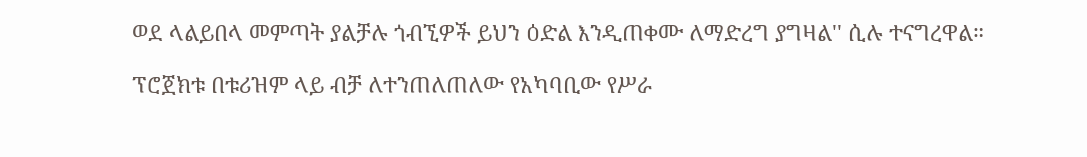ወደ ላልይበላ መምጣት ያልቻሉ ጎብኚዎች ይህን ዕድል እንዲጠቀሙ ለማድረግ ያግዛል'' ሲሉ ተናግረዋል።

ፕሮጀክቱ በቱሪዝም ላይ ብቻ ለተንጠለጠለው የአካባቢው የሥራ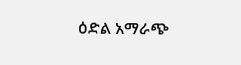ዕድል አማራጭ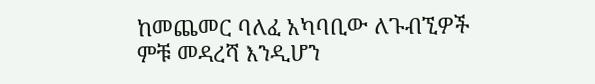ከመጨመር ባለፈ አካባቢው ለጉብኚዎች ምቹ መዳረሻ እንዲሆን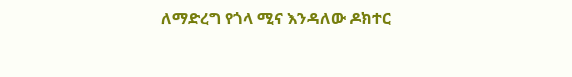ለማድረግ የጎላ ሚና እንዳለው ዶክተር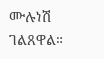ሙሉነሽ ገልጸዋል።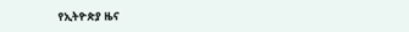የኢትዮጵያ ዜና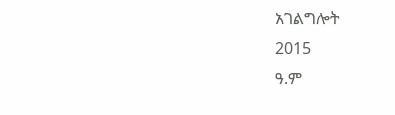አገልግሎት
2015
ዓ.ም